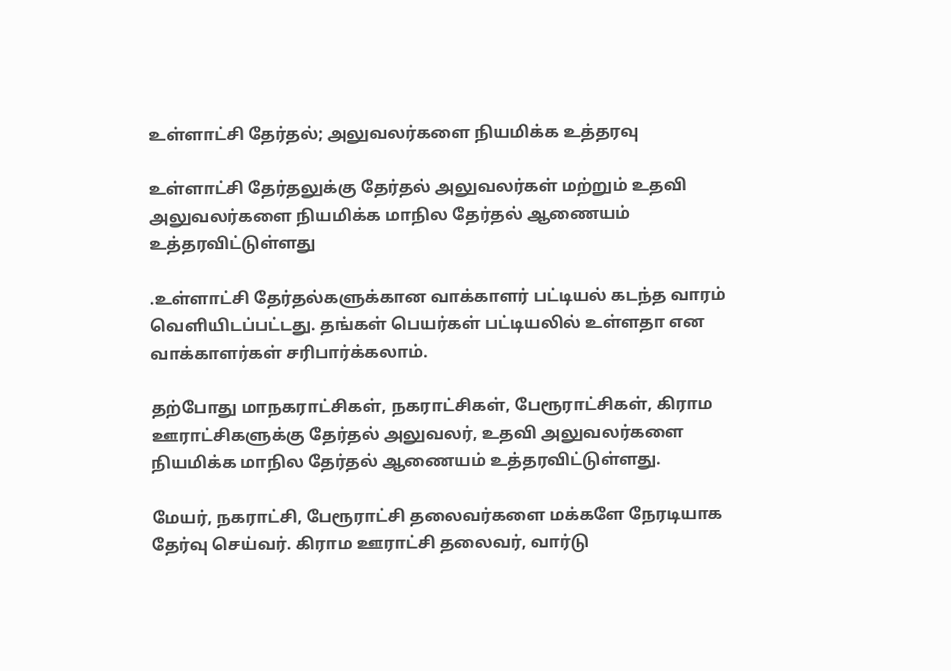உள்ளாட்சி தேர்தல்; அலுவலர்களை நியமிக்க உத்தரவு

உள்ளாட்சி தேர்தலுக்கு தேர்தல் அலுவலர்கள் மற்றும் உதவி அலுவலர்களை நியமிக்க மாநில தேர்தல் ஆணையம் உத்தரவிட்டுள்ளது

.உள்ளாட்சி தேர்தல்களுக்கான வாக்காளர் பட்டியல் கடந்த வாரம் வெளியிடப்பட்டது. தங்கள் பெயர்கள் பட்டியலில் உள்ளதா என வாக்காளர்கள் சரிபார்க்கலாம்.

தற்போது மாநகராட்சிகள், நகராட்சிகள், பேரூராட்சிகள், கிராம ஊராட்சிகளுக்கு தேர்தல் அலுவலர், உதவி அலுவலர்களை நியமிக்க மாநில தேர்தல் ஆணையம் உத்தரவிட்டுள்ளது.

மேயர், நகராட்சி, பேரூராட்சி தலைவர்களை மக்களே நேரடியாக தேர்வு செய்வர். கிராம ஊராட்சி தலைவர், வார்டு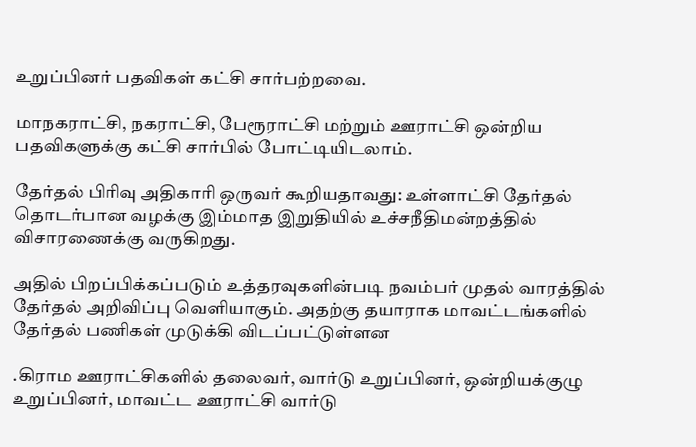உறுப்பினர் பதவிகள் கட்சி சார்பற்றவை.

மாநகராட்சி, நகராட்சி, பேரூராட்சி மற்றும் ஊராட்சி ஒன்றிய பதவிகளுக்கு கட்சி சார்பில் போட்டியிடலாம்.

தேர்தல் பிரிவு அதிகாரி ஒருவர் கூறியதாவது: உள்ளாட்சி தேர்தல் தொடர்பான வழக்கு இம்மாத இறுதியில் உச்சநீதிமன்றத்தில் விசாரணைக்கு வருகிறது.

அதில் பிறப்பிக்கப்படும் உத்தரவுகளின்படி நவம்பர் முதல் வாரத்தில் தேர்தல் அறிவிப்பு வெளியாகும். அதற்கு தயாராக மாவட்டங்களில் தேர்தல் பணிகள் முடுக்கி விடப்பட்டுள்ளன

.கிராம ஊராட்சிகளில் தலைவர், வார்டு உறுப்பினர், ஒன்றியக்குழு உறுப்பினர், மாவட்ட ஊராட்சி வார்டு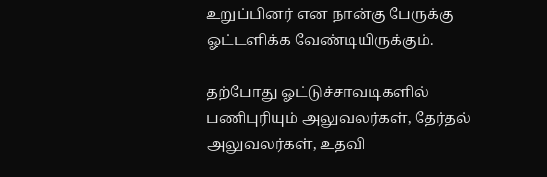உறுப்பினர் என நான்கு பேருக்கு ஓட்டளிக்க வேண்டியிருக்கும்.

தற்போது ஓட்டுச்சாவடிகளில் பணிபுரியும் அலுவலர்கள், தேர்தல் அலுவலர்கள், உதவி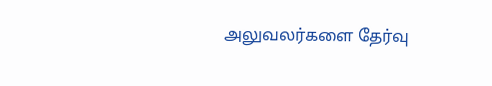அலுவலர்களை தேர்வு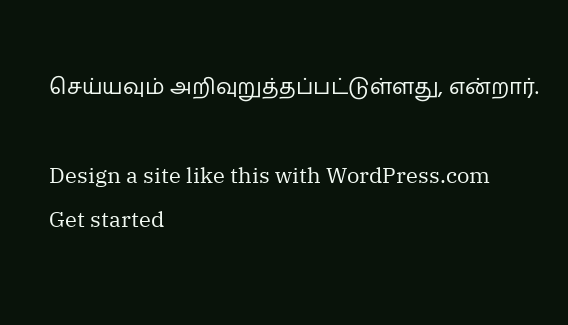செய்யவும் அறிவுறுத்தப்பட்டுள்ளது, என்றார்.

Design a site like this with WordPress.com
Get started